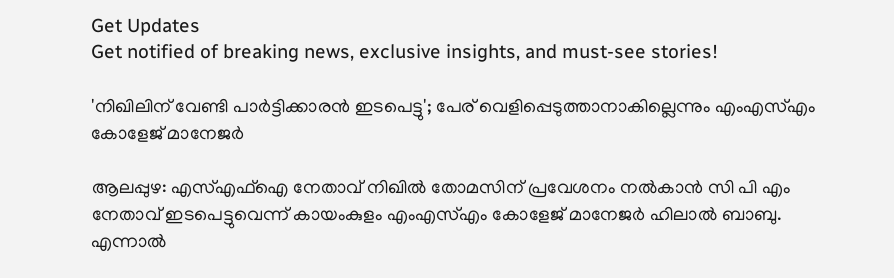Get Updates
Get notified of breaking news, exclusive insights, and must-see stories!

'നിഖിലിന് വേണ്ടി പാർട്ടിക്കാരൻ ഇടപെട്ടു'; പേര് വെളിപ്പെടുത്താനാകില്ലെന്നും എംഎസ്എം കോളേജ് മാനേജർ

ആലപ്പുഴ: എസ്എഫ്ഐ നേതാവ് നിഖിൽ തോമസിന് പ്രവേശനം നൽകാൻ സി പി എം നേതാവ് ഇടപെട്ടുവെന്ന് കായംകുളം എംഎസ്എം കോളേജ് മാനേജർ ഹിലാൽ ബാബു. എന്നാൽ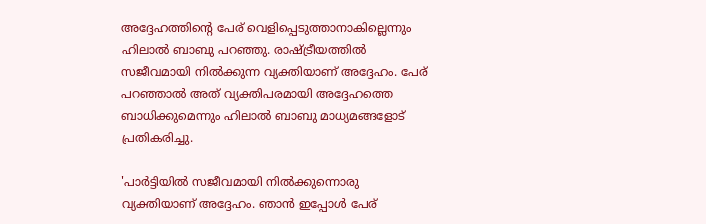അദ്ദേഹത്തിന്റെ പേര് വെളിപ്പെടുത്താനാകില്ലെന്നും ഹിലാൽ ബാബു പറഞ്ഞു. രാഷ്ട്രീയത്തിൽ സജീവമായി നിൽക്കുന്ന വ്യക്തിയാണ് അദ്ദേഹം. പേര് പറഞ്ഞാൽ അത് വ്യക്തിപരമായി അദ്ദേഹത്തെ ബാധിക്കുമെന്നും ഹിലാൽ ബാബു മാധ്യമങ്ങളോട് പ്രതികരിച്ചു.

'പാർട്ടിയിൽ സജീവമായി നിൽക്കുന്നൊരു വ്യക്തിയാണ് അദ്ദേഹം. ഞാൻ ഇപ്പോൾ പേര്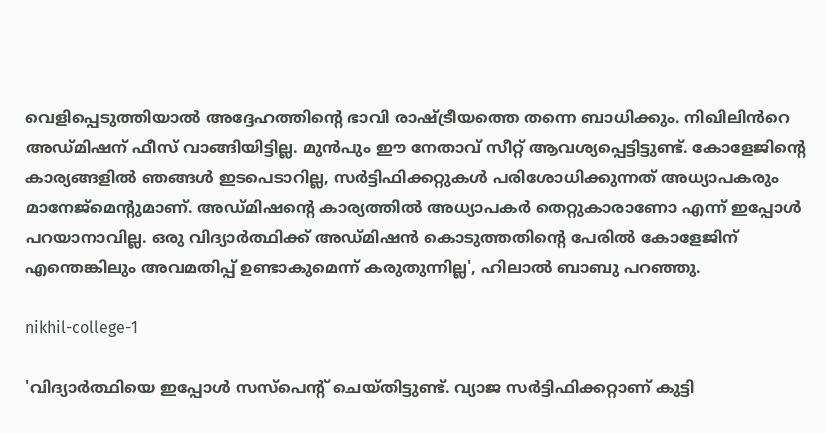വെളിപ്പെടുത്തിയാൽ അദ്ദേഹത്തിന്റെ ഭാവി രാഷ്ട്രീയത്തെ തന്നെ ബാധിക്കും. നിഖിലിൻറെ അഡ്മിഷന് ഫീസ് വാങ്ങിയിട്ടില്ല. മുൻപും ഈ നേതാവ് സീറ്റ് ആവശ്യപ്പെട്ടിട്ടുണ്ട്. കോളേജിന്റെ കാര്യങ്ങളിൽ ഞങ്ങൾ ഇടപെടാറില്ല, സർട്ടിഫിക്കറ്റുകൾ പരിശോധിക്കുന്നത് അധ്യാപകരും മാനേജ്മെന്റുമാണ്. അഡ്മിഷന്റെ കാര്യത്തില്‍ അധ്യാപകര്‍ തെറ്റുകാരാണോ എന്ന് ഇപ്പോള്‍ പറയാനാവില്ല. ഒരു വിദ്യാർത്ഥിക്ക് അഡ്മിഷൻ കൊടുത്തതിന്റെ പേരിൽ കോളേജിന് എന്തെങ്കിലും അവമതിപ്പ് ഉണ്ടാകുമെന്ന് കരുതുന്നില്ല', ഹിലാൽ ബാബു പറഞ്ഞു.

nikhil-college-1

'വിദ്യാർത്ഥിയെ ഇപ്പോൾ സസ്പെന്റ് ചെയ്തിട്ടുണ്ട്. വ്യാജ സർട്ടിഫിക്കറ്റാണ് കുട്ടി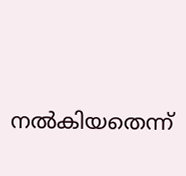നൽകിയതെന്ന്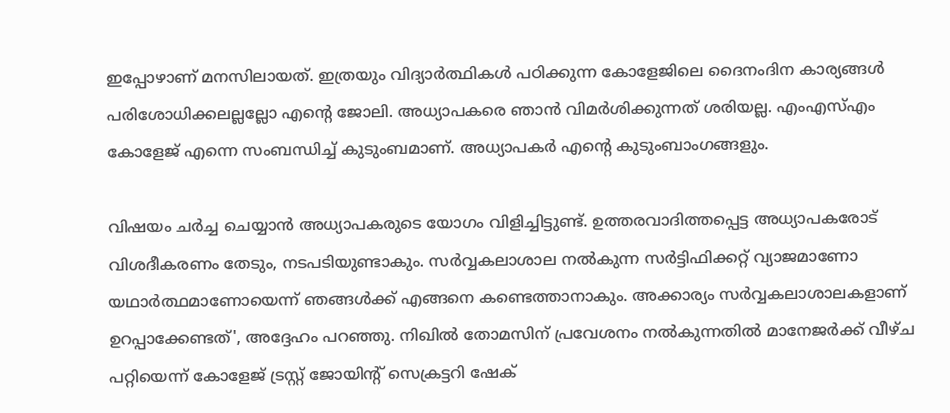ഇപ്പോഴാണ് മനസിലായത്. ഇത്രയും വിദ്യാർത്ഥികൾ പഠിക്കുന്ന കോളേജിലെ ദൈനംദിന കാര്യങ്ങൾ പരിശോധിക്കലല്ലല്ലോ എന്റെ ജോലി. അധ്യാപകരെ ഞാൻ വിമർശിക്കുന്നത് ശരിയല്ല. എംഎസ്എം കോളേജ് എന്നെ സംബന്ധിച്ച് കുടുംബമാണ്. അധ്യാപകർ എന്റെ കുടുംബാംഗങ്ങളും.

വിഷയം ചർച്ച ചെയ്യാൻ അധ്യാപകരുടെ യോഗം വിളിച്ചിട്ടുണ്ട്. ഉത്തരവാദിത്തപ്പെട്ട അധ്യാപകരോട് വിശദീകരണം തേടും, നടപടിയുണ്ടാകും. സർവ്വകലാശാല നൽകുന്ന സർട്ടിഫിക്കറ്റ് വ്യാജമാണോ യഥാർത്ഥമാണോയെന്ന് ഞങ്ങൾക്ക് എങ്ങനെ കണ്ടെത്താനാകും. അക്കാര്യം സർവ്വകലാശാലകളാണ് ഉറപ്പാക്കേണ്ടത്', അദ്ദേഹം പറഞ്ഞു. നിഖില്‍ തോമസിന് പ്രവേശനം നല്‍കുന്നതില്‍ മാനേജര്‍ക്ക് വീഴ്ച പറ്റിയെന്ന് കോളേജ് ട്രസ്റ്റ് ജോയിന്റ് സെക്രട്ടറി ഷേക്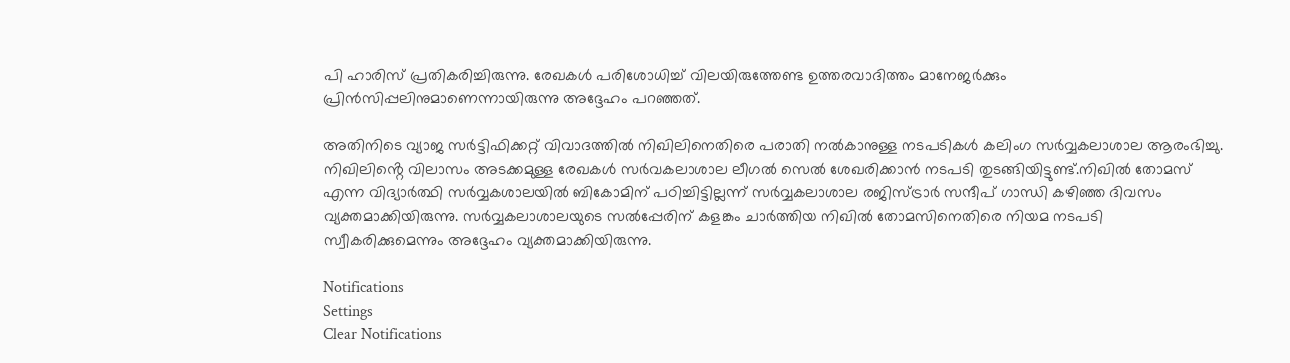പി ഹാരിസ് പ്രതികരിച്ചിരുന്നു. രേഖകള്‍ പരിശോധിച്ച് വിലയിരുത്തേണ്ട ഉത്തരവാദിത്തം മാനേജര്‍ക്കും പ്രിന്‍സിപ്പലിനുമാണെന്നായിരുന്നു അദ്ദേഹം പറഞ്ഞത്.

അതിനിടെ വ്യാജ സർട്ടിഫിക്കറ്റ് വിവാദത്തിൽ നിഖിലിനെതിരെ പരാതി നൽകാനുള്ള നടപടികൾ കലിംഗ സർവ്വകലാശാല ആരംഭിച്ചു. നിഖിലിൻ്റെ വിലാസം അടക്കമുള്ള രേഖകൾ സർവകലാശാല ലീഗൽ സെൽ ശേഖരിക്കാൻ നടപടി തുടങ്ങിയിട്ടുണ്ട്.നിഖില്‍ തോമസ് എന്ന വിദ്യാര്‍ത്ഥി സര്‍വ്വകശാലയില്‍ ബികോമിന് പഠിച്ചിട്ടില്ലന്ന് സര്‍വ്വകലാശാല രജിസ്ട്രാർ സന്ദീപ് ഗാന്ധി കഴിഞ്ഞ ദിവസം വ്യക്തമാക്കിയിരുന്നു. സര്‍വ്വകലാശാലയുടെ സല്‍പ്പേരിന് കളങ്കം ചാര്‍ത്തിയ നിഖില്‍ തോമസിനെതിരെ നിയമ നടപടി സ്വീകരിക്കുമെന്നും അദ്ദേഹം വ്യക്തമാക്കിയിരുന്നു.

Notifications
Settings
Clear Notifications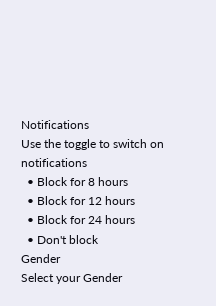Notifications
Use the toggle to switch on notifications
  • Block for 8 hours
  • Block for 12 hours
  • Block for 24 hours
  • Don't block
Gender
Select your Gender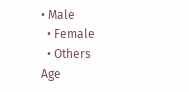• Male
  • Female
  • Others
Age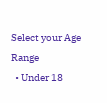Select your Age Range
  • Under 18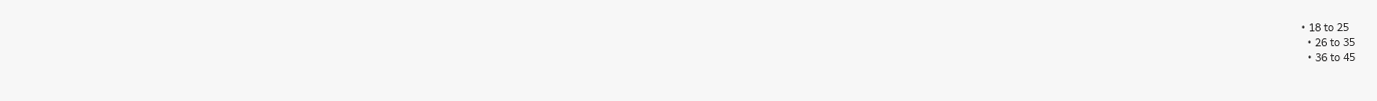• 18 to 25
  • 26 to 35
  • 36 to 45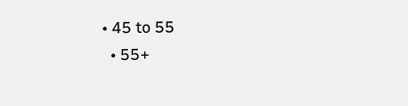• 45 to 55
  • 55+